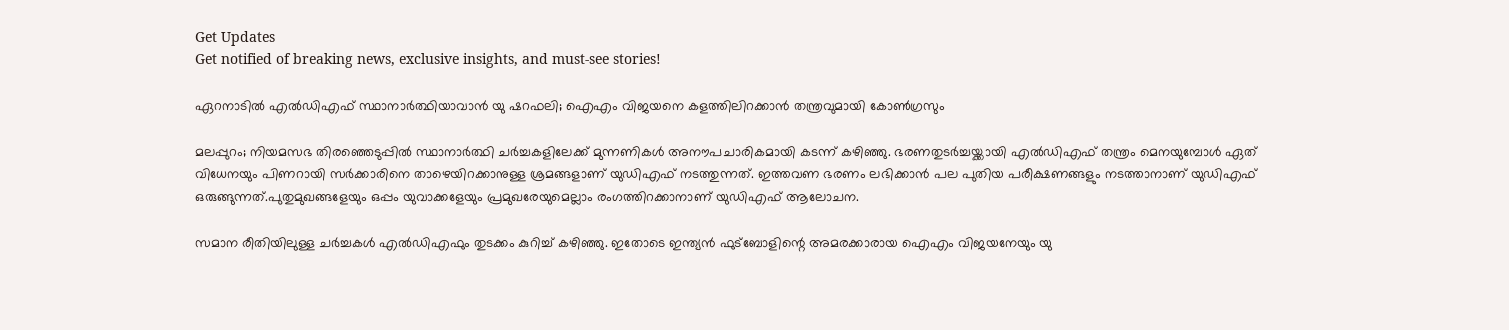Get Updates
Get notified of breaking news, exclusive insights, and must-see stories!

ഏറനാടിൽ എൽഡിഎഫ് സ്ഥാനാർത്ഥിയാവാൻ യു ഷറഫലി; ഐഎം വിജയനെ കളത്തിലിറക്കാൻ തന്ത്രവുമായി കോൺഗ്രസും

മലപ്പുറം; നിയമസഭ തിരഞ്ഞെടുപ്പിൽ സ്ഥാനാർത്ഥി ചർച്ചകളിലേക്ക് മുന്നണികൾ അനൗപചാരികമായി കടന്ന് കഴിഞ്ഞു. ഭരണതുടർച്ചയ്ക്കായി എൽഡിഎഫ് തന്ത്രം മെനയുമ്പോൾ ഏത് വിധേനയും പിണറായി സർക്കാരിനെ താഴെയിറക്കാനുള്ള ശ്രമങ്ങളാണ് യുഡിഎഫ് നടത്തുന്നത്. ഇത്തവണ ഭരണം ലഭിക്കാൻ പല പുതിയ പരീക്ഷണങ്ങളും നടത്താനാണ് യുഡിഎഫ് ഒരുങ്ങുന്നത്.പുതുമുഖങ്ങളേയും ഒപ്പം യുവാക്കളേയും പ്രമുഖരേയുമെല്ലാം രംഗത്തിറക്കാനാണ് യുഡിഎഫ് ആലോചന.

സമാന രീതിയിലുള്ള ചർച്ചകൾ എൽഡിഎഫും തുടക്കം കുറിച്ച് കഴിഞ്ഞു. ഇതോടെ ഇന്ത്യൻ ഫുട്ബോളിന്റെ അമരക്കാരായ ഐഎം വിജയനേയും യു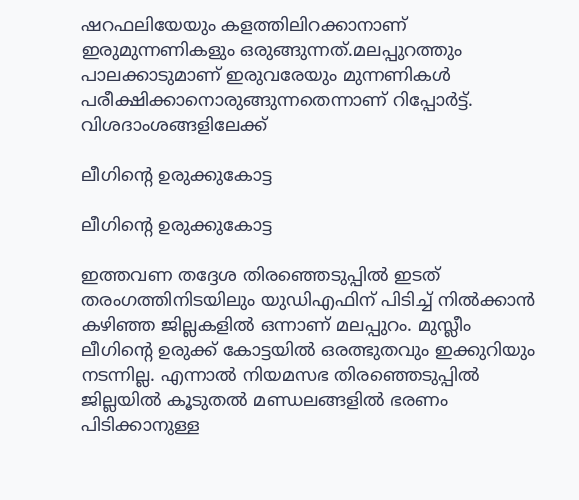ഷറഫലിയേയും കളത്തിലിറക്കാനാണ് ഇരുമുന്നണികളും ഒരുങ്ങുന്നത്.മലപ്പുറത്തും പാലക്കാടുമാണ് ഇരുവരേയും മുന്നണികൾ പരീക്ഷിക്കാനൊരുങ്ങുന്നതെന്നാണ് റിപ്പോർട്ട്. വിശദാംശങ്ങളിലേക്ക്

ലീഗിന്റെ ഉരുക്കുകോട്ട

ലീഗിന്റെ ഉരുക്കുകോട്ട

ഇത്തവണ തദ്ദേശ തിരഞ്ഞെടുപ്പിൽ ഇടത് തരംഗത്തിനിടയിലും യുഡിഎഫിന് പിടിച്ച് നിൽക്കാൻ കഴിഞ്ഞ ജില്ലകളിൽ ഒന്നാണ് മലപ്പുറം. മുസ്ലീം ലീഗിന്റെ ഉരുക്ക് കോട്ടയിൽ ഒരത്ഭുതവും ഇക്കുറിയും നടന്നില്ല. എന്നാൽ നിയമസഭ തിരഞ്ഞെടുപ്പിൽ ജില്ലയിൽ കൂടുതൽ മണ്ഡലങ്ങളിൽ ഭരണം പിടിക്കാനുള്ള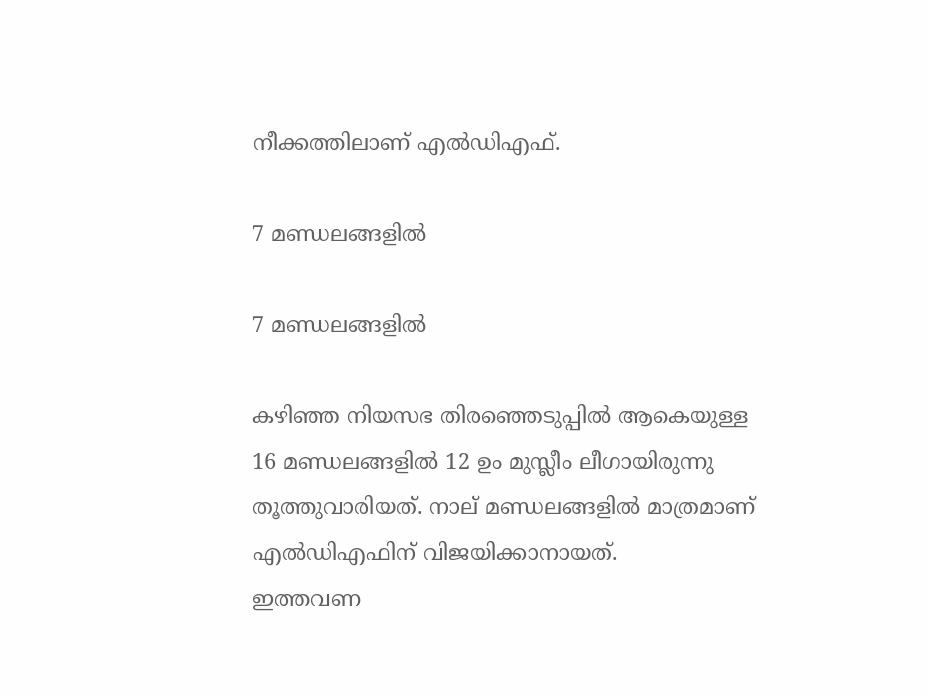നീക്കത്തിലാണ് എൽഡിഎഫ്.

7 മണ്ഡലങ്ങളിൽ

7 മണ്ഡലങ്ങളിൽ

കഴിഞ്ഞ നിയസഭ തിരഞ്ഞെടുപ്പിൽ ആകെയുള്ള 16 മണ്ഡലങ്ങളിൽ 12 ഉം മുസ്ലീം ലീഗായിരുന്നു തൂത്തുവാരിയത്. നാല് മണ്ഡലങ്ങളിൽ മാത്രമാണ് എൽഡിഎഫിന് വിജയിക്കാനായത്.
ഇത്തവണ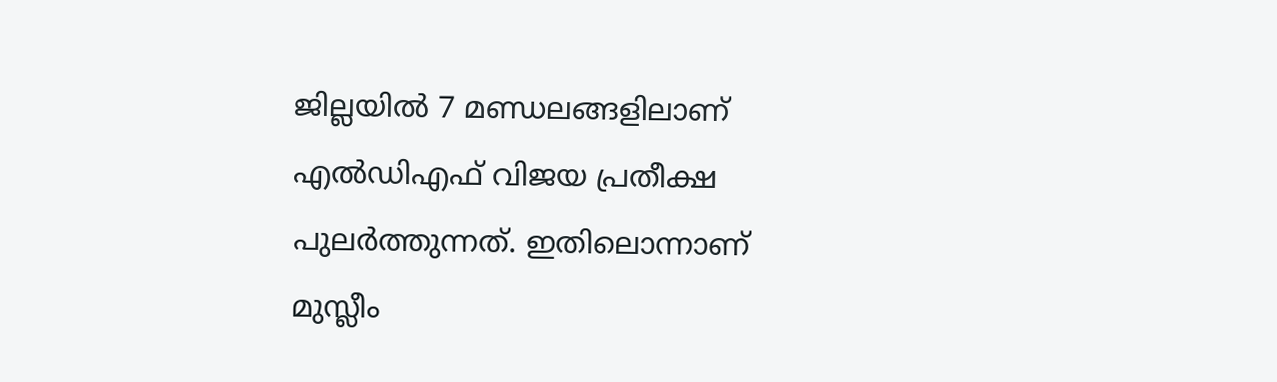ജില്ലയിൽ 7 മണ്ഡലങ്ങളിലാണ് എൽഡിഎഫ് വിജയ പ്രതീക്ഷ പുലർത്തുന്നത്. ഇതിലൊന്നാണ് മുസ്ലീം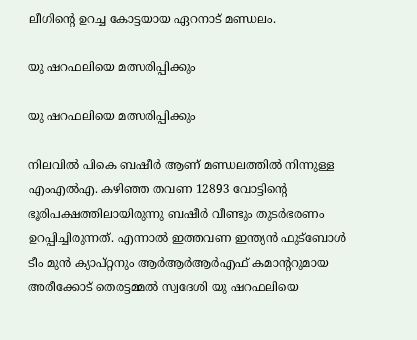ലീഗിന്റെ ഉറച്ച കോട്ടയായ ഏറനാട് മണ്ഡലം.

യു ഷറഫലിയെ മത്സരിപ്പിക്കും

യു ഷറഫലിയെ മത്സരിപ്പിക്കും

നിലവിൽ പികെ ബഷീർ ആണ് മണ്ഡലത്തിൽ നിന്നുള്ള എംഎൽഎ. കഴിഞ്ഞ തവണ 12893 വോട്ടിന്റെ ഭൂരിപക്ഷത്തിലായിരുന്നു ബഷീർ വീണ്ടും തുടർഭരണം ഉറപ്പിച്ചിരുന്നത്. എന്നാൽ ഇത്തവണ ഇന്ത്യൻ ഫുട്ബോൾ ടീം മുൻ ക്യാപ്റ്റനും ആർആർആർഎഫ് കമാന്ററുമായ അരീക്കോട് തെരട്ടമ്മൽ സ്വദേശി യു ഷറഫലിയെ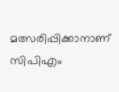മത്സരിപ്പിക്കാനാണ് സിപിഎം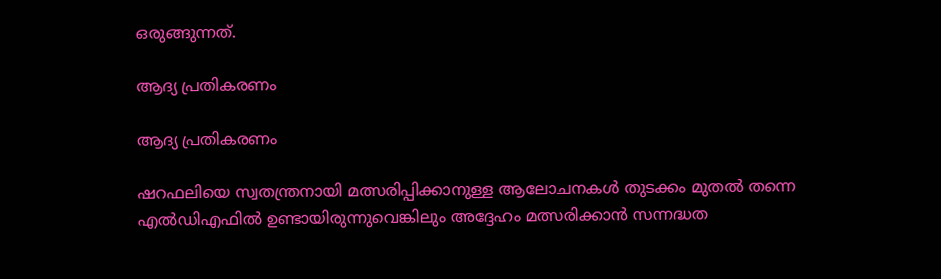ഒരുങ്ങുന്നത്.

ആദ്യ പ്രതികരണം

ആദ്യ പ്രതികരണം

ഷറഫലിയെ സ്വതന്ത്രനായി മത്സരിപ്പിക്കാനുള്ള ആലോചനകൾ തുടക്കം മുതൽ തന്നെ എൽഡിഎഫിൽ ഉണ്ടായിരുന്നുവെങ്കിലും അദ്ദേഹം മത്സരിക്കാൻ സന്നദ്ധത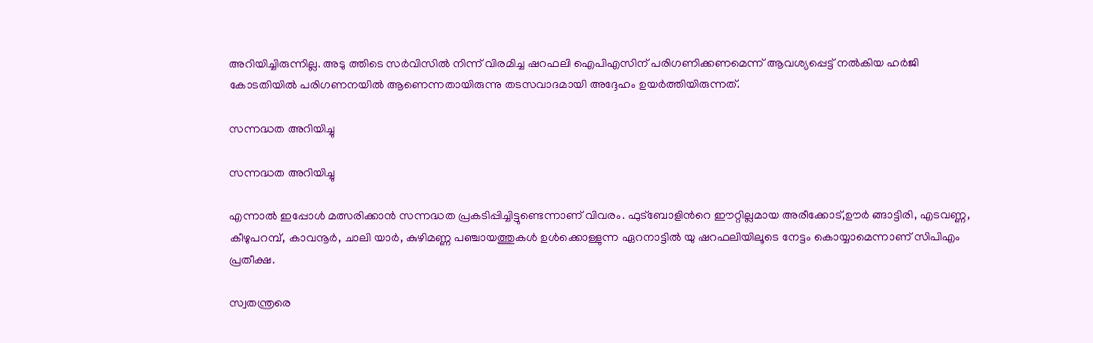അറിയിച്ചിരുന്നില്ല. അടു ത്തിടെ സർവിസിൽ നിന്ന് വിരമിച്ച ഷറഫലി ഐപിഎസിന് പരിഗണിക്കണമെന്ന് ആവശ്യപ്പെട്ട് നൽകിയ ഹർജി കോടതിയിൽ പരിഗണനയിൽ ആണെന്നതായിരുന്നു തടസവാദമായി അദ്ദേഹം ഉയർത്തിയിരുന്നത്.

സന്നദ്ധത അറിയിച്ചു

സന്നദ്ധത അറിയിച്ചു

എന്നാൽ ഇപ്പോൾ മത്സരിക്കാൻ സന്നദ്ധത പ്രകടിപ്പിച്ചിട്ടുണ്ടെന്നാണ് വിവരം. ഫുട്ബോളിന്‍റെ ഈറ്റില്ലമായ അരീക്കോട്,ഊർ ങ്ങാട്ടിരി, എടവണ്ണ, കീഴുപറമ്പ്, കാവനൂർ, ചാലി യാര്‍, കുഴിമണ്ണ പഞ്ചായത്തുകൾ ഉൾക്കൊള്ളുന്ന ഏറനാട്ടിൽ യു ഷറഫലിയിലൂടെ നേട്ടം കൊയ്യാമെന്നാണ് സിപിഎം പ്രതീക്ഷ.

സ്വതന്ത്രരെ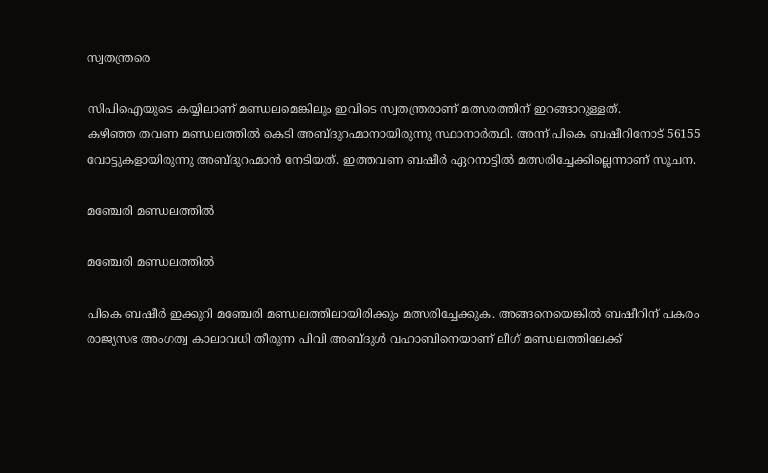സ്വതന്ത്രരെ

സിപിഐയുടെ കയ്യിലാണ് മണ്ഡലമെങ്കിലും ഇവിടെ സ്വതന്ത്രരാണ് മത്സരത്തിന് ഇറങ്ങാറുള്ളത്.
കഴിഞ്ഞ തവണ മണ്ഡലത്തിൽ കെടി അബ്ദുറഹ്മാനായിരുന്നു സ്ഥാനാർത്ഥി. അന്ന് പികെ ബഷീറിനോട് 56155 വോട്ടുകളായിരുന്നു അബ്ദുറഹ്മാൻ നേടിയത്. ഇത്തവണ ബഷീർ ഏറനാട്ടിൽ മത്സരിച്ചേക്കില്ലെന്നാണ് സൂചന.

മഞ്ചേരി മണ്ഡലത്തിൽ

മഞ്ചേരി മണ്ഡലത്തിൽ

പികെ ബഷീർ ഇക്കുറി മഞ്ചേരി മണ്ഡലത്തിലായിരിക്കും മത്സരിച്ചേക്കുക. അങ്ങനെയെങ്കിൽ ബഷീറിന് പകരം രാജ്യസഭ അംഗത്വ കാലാവധി തീരുന്ന പിവി അബ്ദുൾ വഹാബിനെയാണ് ലീഗ് മണ്ഡലത്തിലേക്ക്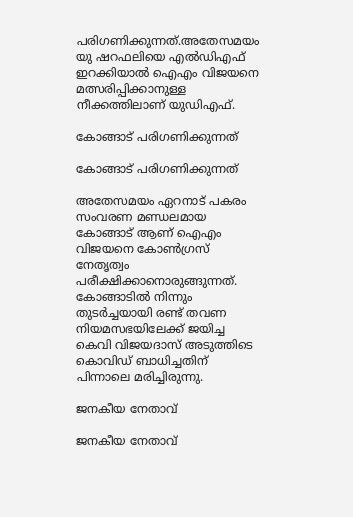പരിഗണിക്കുന്നത്.അതേസമയം യു ഷറഫലിയെ എൽഡിഎഫ് ഇറക്കിയാൽ ഐഎം വിജയനെ മത്സരിപ്പിക്കാനുള്ള നീക്കത്തിലാണ് യുഡിഎഫ്.

കോങ്ങാട് പരിഗണിക്കുന്നത്

കോങ്ങാട് പരിഗണിക്കുന്നത്

അതേസമയം ഏറനാട് പകരം സംവരണ മണ്ഡലമായ കോങ്ങാട് ആണ് ഐഎം വിജയനെ കോൺഗ്രസ് നേതൃത്വം പരീക്ഷിക്കാനൊരുങ്ങുന്നത്. കോങ്ങാടിൽ നിന്നും തുടർച്ചയായി രണ്ട് തവണ നിയമസഭയിലേക്ക് ജയിച്ച കെവി വിജയദാസ് അടുത്തിടെ കൊവിഡ് ബാധിച്ചതിന് പിന്നാലെ മരിച്ചിരുന്നു.

ജനകീയ നേതാവ്

ജനകീയ നേതാവ്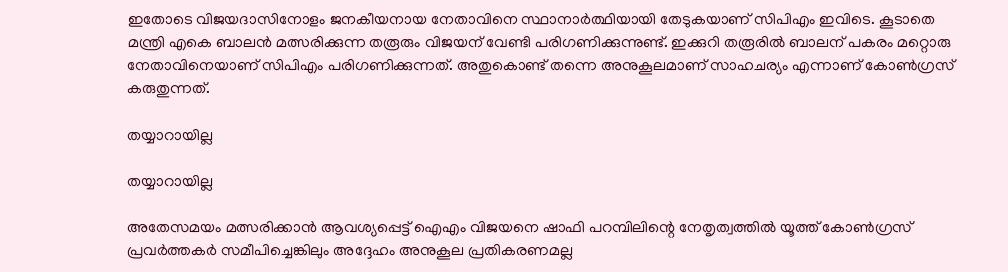ഇതോടെ വിജയദാസിനോളം ജനകീയനായ നേതാവിനെ സ്ഥാനാർത്ഥിയായി തേടുകയാണ് സിപിഎം ഇവിടെ. കൂടാതെ മന്ത്രി എകെ ബാലൻ മത്സരിക്കുന്ന തരൂരും വിജയന് വേണ്ടി പരിഗണിക്കുന്നുണ്ട്. ഇക്കുറി തരൂരിൽ ബാലന് പകരം മറ്റൊരു നേതാവിനെയാണ് സിപിഎം പരിഗണിക്കുന്നത്. അതുകൊണ്ട് തന്നെ അനുകൂലമാണ് സാഹചര്യം എന്നാണ് കോൺഗ്രസ് കരുതുന്നത്.

തയ്യാറായില്ല

തയ്യാറായില്ല

അതേസമയം മത്സരിക്കാൻ ആവശ്യപ്പെട്ട് ഐഎം വിജയനെ ഷാഫി പറമ്പിലിന്റെ നേതൃത്വത്തിൽ യൂത്ത് കോൺഗ്രസ് പ്രവർത്തകർ സമീപിച്ചെങ്കിലും അദ്ദേഹം അനുകൂല പ്രതികരണമല്ല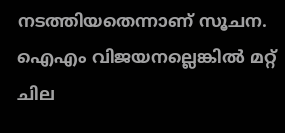നടത്തിയതെന്നാണ് സൂചന. ഐഎം വിജയനല്ലെങ്കിൽ മറ്റ് ചില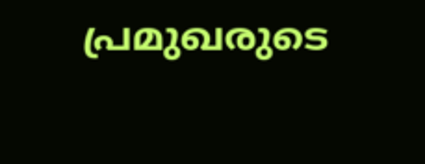പ്രമുഖരുടെ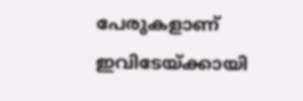പേരുകളാണ് ഇവിടേയ്ക്കായി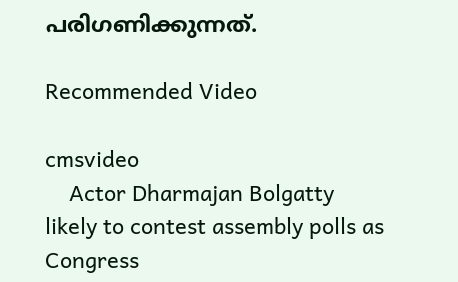പരിഗണിക്കുന്നത്.

Recommended Video

cmsvideo
    Actor Dharmajan Bolgatty likely to contest assembly polls as Congress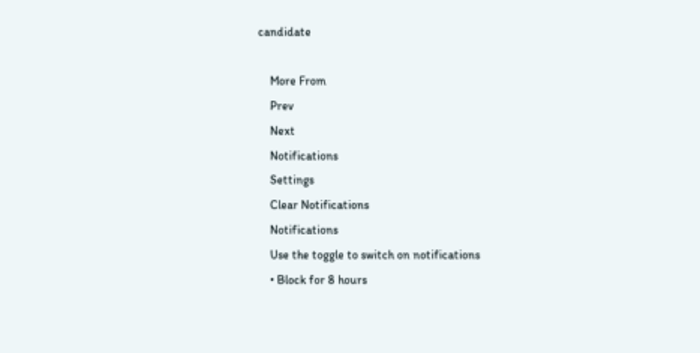candidate

    More From
    Prev
    Next
    Notifications
    Settings
    Clear Notifications
    Notifications
    Use the toggle to switch on notifications
    • Block for 8 hours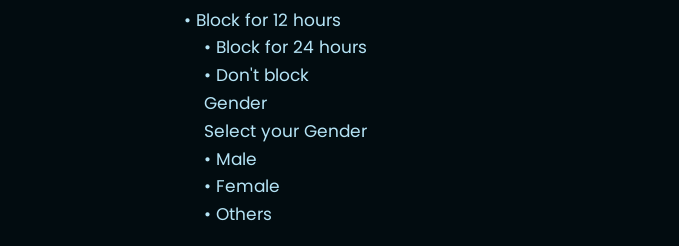• Block for 12 hours
    • Block for 24 hours
    • Don't block
    Gender
    Select your Gender
    • Male
    • Female
    • Others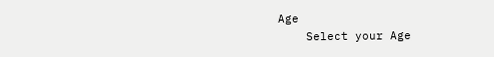Age
    Select your Age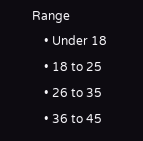Range
    • Under 18
    • 18 to 25
    • 26 to 35
    • 36 to 45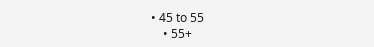• 45 to 55
    • 55+